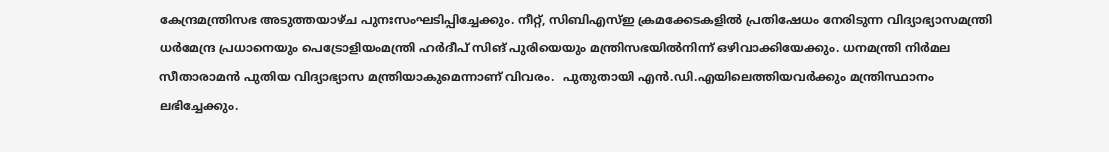കേന്ദ്രമന്ത്രിസഭ അടുത്തയാഴ്ച പുനഃസംഘടിപ്പിച്ചേക്കും. നീറ്റ്, സിബിഎസ്ഇ ക്രമക്കേടകളില്‍ പ്രതിഷേധം നേരിടുന്ന വിദ്യാഭ്യാസമന്ത്രി ധര്‍മേന്ദ്ര പ്രധാനെയും പെട്രോളിയംമന്ത്രി ഹര്‍ദീപ് സിങ് പുരിയെയും മന്ത്രിസഭയില്‍നിന്ന് ഒഴിവാക്കിയേക്കും. ധനമന്ത്രി നിര്‍മല സീതാരാമന്‍ പുതിയ വിദ്യാഭ്യാസ മന്ത്രിയാകുമെന്നാണ് വിവരം.  പുതുതായി എന്‍.ഡി.എയിലെത്തിയവര്‍ക്കും മന്ത്രിസ്ഥാനം ലഭിച്ചേക്കും.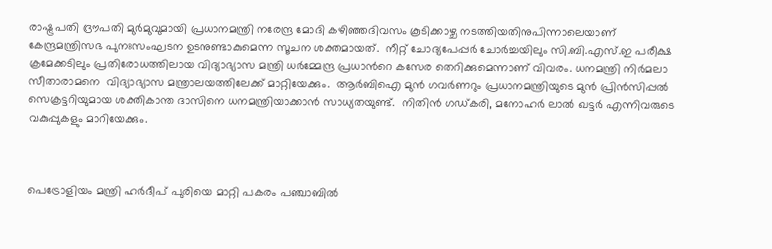രാഷ്ട്രപതി ദ്രൗപതി മുർമുവുമായി പ്രധാനമന്ത്രി നരേന്ദ്ര മോദി കഴിഞ്ഞദിവസം കൂടിക്കാഴ്ച നടത്തിയതിനുപിന്നാലെയാണ് കേന്ദ്രമന്ത്രിസഭ പുനഃസംഘടന ഉടനുണ്ടാകുമെന്ന സൂചന ശക്തമായത്.  നീറ്റ് ചോദ്യപേപ്പർ ചോർച്ചയിലും സി.ബി.എസ്.ഇ പരീക്ഷ ക്രമേക്കടിലും പ്രതിരോധത്തിലായ വിദ്യാഭ്യാസ മന്ത്രി ധർമ്മേന്ദ്ര പ്രധാന്‍റെ കസേര തെറിക്കുമെന്നാണ് വിവരം. ധനമന്ത്രി നിര്‍മലാ സീതാരാമനെ  വിദ്യാഭ്യാസ മന്ത്രാലയത്തിലേക്ക് മാറ്റിയേക്കും.  ആർബിഐ മുൻ ഗവർണറും പ്രധാനമന്ത്രിയുടെ മുൻ പ്രിൻസിപ്പൽ സെക്രട്ടറിയുമായ ശക്തികാന്ത ദാസിനെ ധനമന്ത്രിയാക്കാന്‍ സാധ്യതയുണ്ട്.  നിതിൻ ഗഡ്കരി, മനോഹർ ലാൽ ഖട്ടർ എന്നിവരുടെ വകുപ്പുകളും മാറിയേക്കും.



പെട്രോളിയം മന്ത്രി ഹർദീപ് പുരിയെ മാറ്റി പകരം പഞ്ചാബിൽ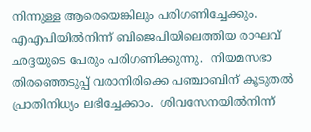നിന്നുള്ള ആരെയെങ്കിലും പരിഗണിച്ചേക്കും. എഎപിയില്‍നിന്ന് ബിജെപിയിലെത്തിയ രാഘവ് ഛദ്ദയുടെ പേരും പരിഗണിക്കുന്നു.  നിയമസഭാ തിരഞ്ഞെടുപ്പ് വരാനിരിക്കെ പഞ്ചാബിന് കൂടുതൽ പ്രാതിനിധ്യം ലഭിച്ചേക്കാം.  ശിവസേനയില്‍നിന്ന്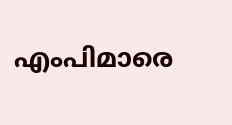എംപിമാരെ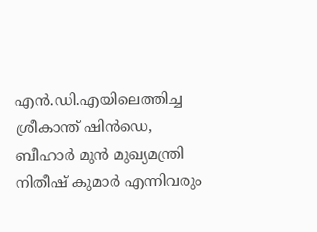എന്‍.ഡി.എയിലെത്തിച്ച ശ്രീകാന്ത് ഷിൻഡെ, ബീഹാർ മുൻ മുഖ്യമന്ത്രി നിതീഷ് കുമാർ എന്നിവരും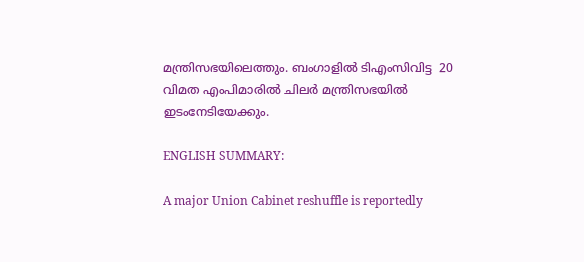മന്ത്രിസഭയിലെത്തും. ബംഗാളിൽ ടിഎംസിവിട്ട  20 വിമത എംപിമാരില്‍ ചിലര്‍ മന്ത്രിസഭയിൽ ഇടംനേടിയേക്കും.

ENGLISH SUMMARY:

A major Union Cabinet reshuffle is reportedly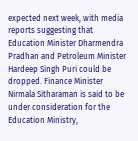expected next week, with media reports suggesting that Education Minister Dharmendra Pradhan and Petroleum Minister Hardeep Singh Puri could be dropped. Finance Minister Nirmala Sitharaman is said to be under consideration for the Education Ministry,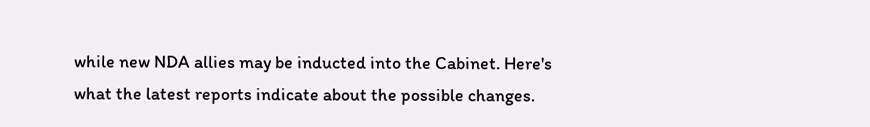while new NDA allies may be inducted into the Cabinet. Here's what the latest reports indicate about the possible changes.